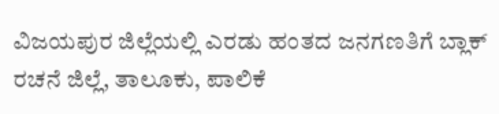ವಿಜಯಪುರ ಜಿಲ್ಲೆಯಲ್ಲಿ ಎರಡು ಹಂತದ ಜನಗಣತಿಗೆ ಬ್ಲಾಕ್ ರಚನೆ ಜಿಲ್ಲೆ, ತಾಲೂಕು, ಪಾಲಿಕೆ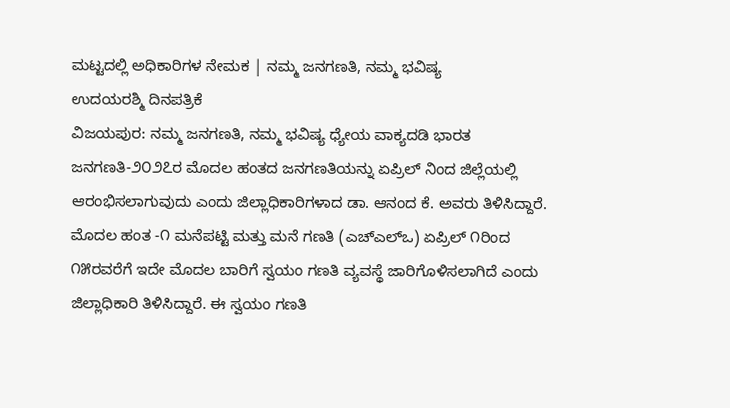ಮಟ್ಟದಲ್ಲಿ ಅಧಿಕಾರಿಗಳ ನೇಮಕ | ನಮ್ಮ ಜನಗಣತಿ, ನಮ್ಮ ಭವಿಷ್ಯ
ಉದಯರಶ್ಮಿ ದಿನಪತ್ರಿಕೆ
ವಿಜಯಪುರ: ನಮ್ಮ ಜನಗಣತಿ, ನಮ್ಮ ಭವಿಷ್ಯ ಧ್ಯೇಯ ವಾಕ್ಯದಡಿ ಭಾರತ ಜನಗಣತಿ-೨೦೨೭ರ ಮೊದಲ ಹಂತದ ಜನಗಣತಿಯನ್ನು ಏಪ್ರಿಲ್ ನಿಂದ ಜಿಲ್ಲೆಯಲ್ಲಿ ಆರಂಭಿಸಲಾಗುವುದು ಎಂದು ಜಿಲ್ಲಾಧಿಕಾರಿಗಳಾದ ಡಾ. ಆನಂದ ಕೆ. ಅವರು ತಿಳಿಸಿದ್ದಾರೆ.
ಮೊದಲ ಹಂತ -೧ ಮನೆಪಟ್ಟಿ ಮತ್ತು ಮನೆ ಗಣತಿ (ಎಚ್ಎಲ್ಒ) ಏಪ್ರಿಲ್ ೧ರಿಂದ ೧೫ರವರೆಗೆ ಇದೇ ಮೊದಲ ಬಾರಿಗೆ ಸ್ವಯಂ ಗಣತಿ ವ್ಯವಸ್ಥೆ ಜಾರಿಗೊಳಿಸಲಾಗಿದೆ ಎಂದು ಜಿಲ್ಲಾಧಿಕಾರಿ ತಿಳಿಸಿದ್ದಾರೆ. ಈ ಸ್ವಯಂ ಗಣತಿ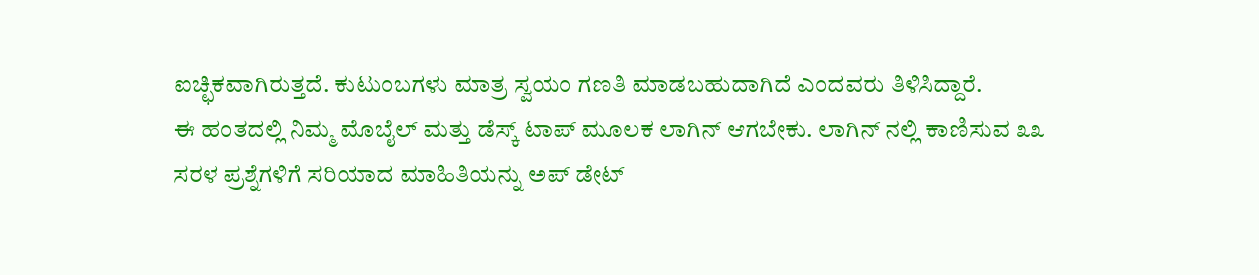ಐಚ್ಛಿಕವಾಗಿರುತ್ತದೆ. ಕುಟುಂಬಗಳು ಮಾತ್ರ ಸ್ವಯಂ ಗಣತಿ ಮಾಡಬಹುದಾಗಿದೆ ಎಂದವರು ತಿಳಿಸಿದ್ದಾರೆ.
ಈ ಹಂತದಲ್ಲಿ ನಿಮ್ಮ ಮೊಬೈಲ್ ಮತ್ತು ಡೆಸ್ಕ್ ಟಾಪ್ ಮೂಲಕ ಲಾಗಿನ್ ಆಗಬೇಕು. ಲಾಗಿನ್ ನಲ್ಲಿ ಕಾಣಿಸುವ ೩೩ ಸರಳ ಪ್ರಶ್ನೆಗಳಿಗೆ ಸರಿಯಾದ ಮಾಹಿತಿಯನ್ನು ಅಪ್ ಡೇಟ್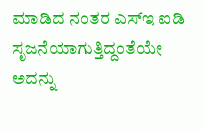ಮಾಡಿದ ನಂತರ ಎಸ್ಇ ಐಡಿ ಸೃಜನೆಯಾಗುತ್ತಿದ್ದಂತೆಯೇ ಅದನ್ನು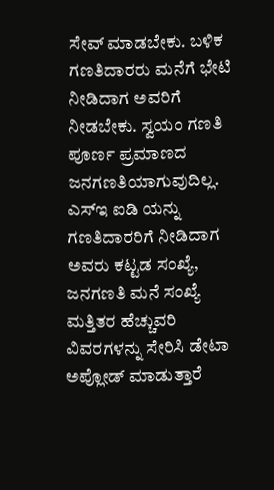ಸೇವ್ ಮಾಡಬೇಕು. ಬಳಿಕ ಗಣತಿದಾರರು ಮನೆಗೆ ಭೇಟಿ ನೀಡಿದಾಗ ಅವರಿಗೆ ನೀಡಬೇಕು. ಸ್ವಯಂ ಗಣತಿ ಪೂರ್ಣ ಪ್ರಮಾಣದ ಜನಗಣತಿಯಾಗುವುದಿಲ್ಲ. ಎಸ್ಇ ಐಡಿ ಯನ್ನು ಗಣತಿದಾರರಿಗೆ ನೀಡಿದಾಗ ಅವರು ಕಟ್ಟಡ ಸಂಖ್ಯೆ, ಜನಗಣತಿ ಮನೆ ಸಂಖ್ಯೆ ಮತ್ತಿತರ ಹೆಚ್ಚುವರಿ ವಿವರಗಳನ್ನು ಸೇರಿಸಿ ಡೇಟಾ ಅಪ್ಲೋಡ್ ಮಾಡುತ್ತಾರೆ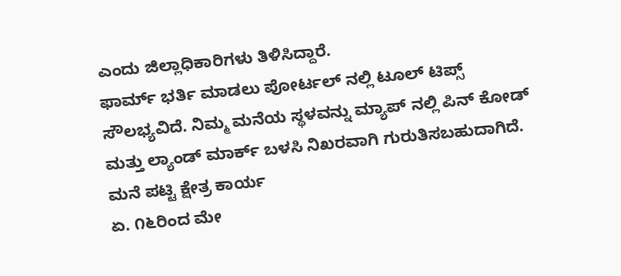ಎಂದು ಜಿಲ್ಲಾಧಿಕಾರಿಗಳು ತಿಳಿಸಿದ್ದಾರೆ.
ಫಾರ್ಮ್ ಭರ್ತಿ ಮಾಡಲು ಪೋರ್ಟಲ್ ನಲ್ಲಿ ಟೂಲ್ ಟಿಪ್ಸ್ ಸೌಲಭ್ಯವಿದೆ. ನಿಮ್ಮ ಮನೆಯ ಸ್ಥಳವನ್ನು ಮ್ಯಾಪ್ ನಲ್ಲಿ ಪಿನ್ ಕೋಡ್ ಮತ್ತು ಲ್ಯಾಂಡ್ ಮಾರ್ಕ್ ಬಳಸಿ ನಿಖರವಾಗಿ ಗುರುತಿಸಬಹುದಾಗಿದೆ.
ಮನೆ ಪಟ್ಟಿ ಕ್ಷೇತ್ರ ಕಾರ್ಯ
ಏ. ೧೬ರಿಂದ ಮೇ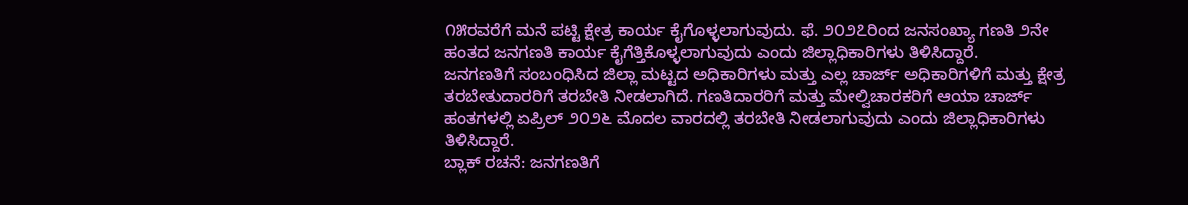೧೫ರವರೆಗೆ ಮನೆ ಪಟ್ಟಿ ಕ್ಷೇತ್ರ ಕಾರ್ಯ ಕೈಗೊಳ್ಳಲಾಗುವುದು. ಫೆ. ೨೦೨೭ರಿಂದ ಜನಸಂಖ್ಯಾ ಗಣತಿ ೨ನೇ ಹಂತದ ಜನಗಣತಿ ಕಾರ್ಯ ಕೈಗೆತ್ತಿಕೊಳ್ಳಲಾಗುವುದು ಎಂದು ಜಿಲ್ಲಾಧಿಕಾರಿಗಳು ತಿಳಿಸಿದ್ದಾರೆ.
ಜನಗಣತಿಗೆ ಸಂಬಂಧಿಸಿದ ಜಿಲ್ಲಾ ಮಟ್ಟದ ಅಧಿಕಾರಿಗಳು ಮತ್ತು ಎಲ್ಲ ಚಾರ್ಜ್ ಅಧಿಕಾರಿಗಳಿಗೆ ಮತ್ತು ಕ್ಷೇತ್ರ ತರಬೇತುದಾರರಿಗೆ ತರಬೇತಿ ನೀಡಲಾಗಿದೆ. ಗಣತಿದಾರರಿಗೆ ಮತ್ತು ಮೇಲ್ವಿಚಾರಕರಿಗೆ ಆಯಾ ಚಾರ್ಜ್ ಹಂತಗಳಲ್ಲಿ ಏಪ್ರಿಲ್ ೨೦೨೬ ಮೊದಲ ವಾರದಲ್ಲಿ ತರಬೇತಿ ನೀಡಲಾಗುವುದು ಎಂದು ಜಿಲ್ಲಾಧಿಕಾರಿಗಳು ತಿಳಿಸಿದ್ದಾರೆ.
ಬ್ಲಾಕ್ ರಚನೆ: ಜನಗಣತಿಗೆ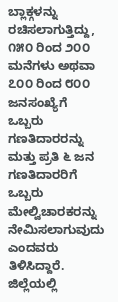ಬ್ಲಾಕ್ಗಳನ್ನು ರಚಿಸಲಾಗುತ್ತಿದ್ದು, ೧೫೦ ರಿಂದ ೨೦೦ ಮನೆಗಳು ಅಥವಾ ೭೦೦ ರಿಂದ ೮೦೦ ಜನಸಂಖ್ಯೆಗೆ ಒಬ್ಬರು ಗಣತಿದಾರರನ್ನು ಮತ್ತು ಪ್ರತಿ ೬ ಜನ ಗಣತಿದಾರರಿಗೆ ಒಬ್ಬರು ಮೇಲ್ವಿಚಾರಕರನ್ನು ನೇಮಿಸಲಾಗುವುದು ಎಂದವರು ತಿಳಿಸಿದ್ದಾರೆ.
ಜಿಲ್ಲೆಯಲ್ಲಿ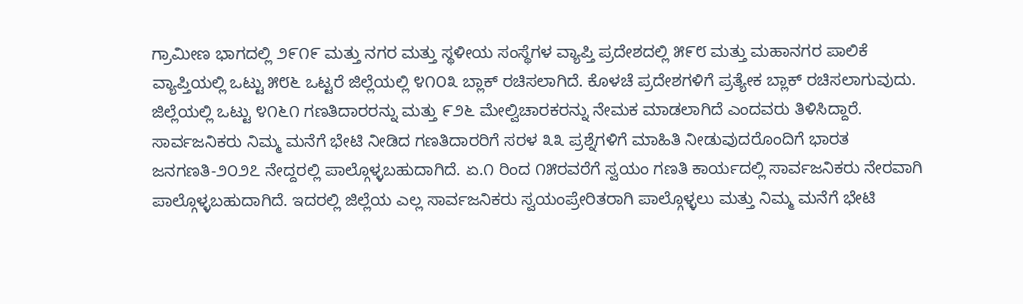ಗ್ರಾಮೀಣ ಭಾಗದಲ್ಲಿ ೨೯೧೯ ಮತ್ತು ನಗರ ಮತ್ತು ಸ್ಥಳೀಯ ಸಂಸ್ಥೆಗಳ ವ್ಯಾಪ್ತಿ ಪ್ರದೇಶದಲ್ಲಿ ೫೯೮ ಮತ್ತು ಮಹಾನಗರ ಪಾಲಿಕೆ ವ್ಯಾಪ್ತಿಯಲ್ಲಿ ಒಟ್ಟು ೫೮೬ ಒಟ್ಟರೆ ಜಿಲ್ಲೆಯಲ್ಲಿ ೪೧೦೩ ಬ್ಲಾಕ್ ರಚಿಸಲಾಗಿದೆ. ಕೊಳಚೆ ಪ್ರದೇಶಗಳಿಗೆ ಪ್ರತ್ಯೇಕ ಬ್ಲಾಕ್ ರಚಿಸಲಾಗುವುದು. ಜಿಲ್ಲೆಯಲ್ಲಿ ಒಟ್ಟು ೪೧೬೧ ಗಣತಿದಾರರನ್ನು ಮತ್ತು ೯೨೬ ಮೇಲ್ವಿಚಾರಕರನ್ನು ನೇಮಕ ಮಾಡಲಾಗಿದೆ ಎಂದವರು ತಿಳಿಸಿದ್ದಾರೆ.
ಸಾರ್ವಜನಿಕರು ನಿಮ್ಮ ಮನೆಗೆ ಭೇಟಿ ನೀಡಿದ ಗಣತಿದಾರರಿಗೆ ಸರಳ ೩೩ ಪ್ರಶ್ನೆಗಳಿಗೆ ಮಾಹಿತಿ ನೀಡುವುದರೊಂದಿಗೆ ಭಾರತ ಜನಗಣತಿ-೨೦೨೭ ನೇದ್ದರಲ್ಲಿ ಪಾಲ್ಗೊಳ್ಳಬಹುದಾಗಿದೆ. ಏ.೧ ರಿಂದ ೧೫ರವರೆಗೆ ಸ್ವಯಂ ಗಣತಿ ಕಾರ್ಯದಲ್ಲಿ ಸಾರ್ವಜನಿಕರು ನೇರವಾಗಿ ಪಾಲ್ಗೊಳ್ಳಬಹುದಾಗಿದೆ. ಇದರಲ್ಲಿ ಜಿಲ್ಲೆಯ ಎಲ್ಲ ಸಾರ್ವಜನಿಕರು ಸ್ವಯಂಪ್ರೇರಿತರಾಗಿ ಪಾಲ್ಗೊಳ್ಳಲು ಮತ್ತು ನಿಮ್ಮ ಮನೆಗೆ ಭೇಟಿ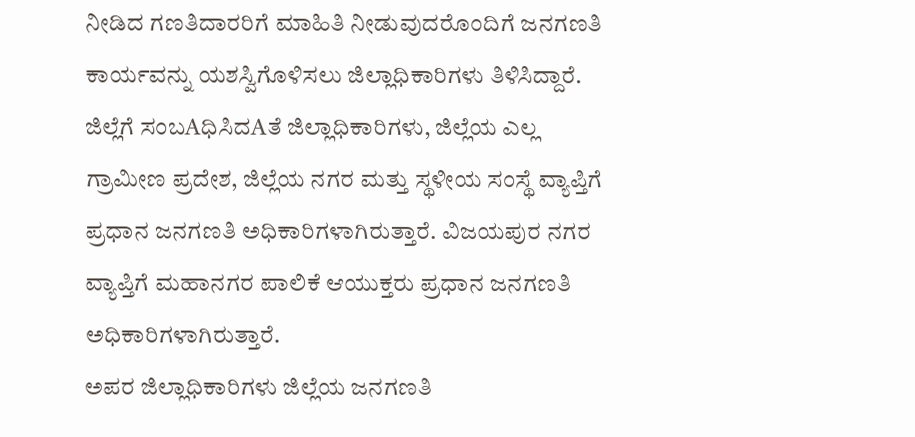ನೀಡಿದ ಗಣತಿದಾರರಿಗೆ ಮಾಹಿತಿ ನೀಡುವುದರೊಂದಿಗೆ ಜನಗಣತಿ ಕಾರ್ಯವನ್ನು ಯಶಸ್ವಿಗೊಳಿಸಲು ಜಿಲ್ಲಾಧಿಕಾರಿಗಳು ತಿಳಿಸಿದ್ದಾರೆ.
ಜಿಲ್ಲೆಗೆ ಸಂಬAಧಿಸಿದAತೆ ಜಿಲ್ಲಾಧಿಕಾರಿಗಳು, ಜಿಲ್ಲೆಯ ಎಲ್ಲ ಗ್ರಾಮೀಣ ಪ್ರದೇಶ, ಜಿಲ್ಲೆಯ ನಗರ ಮತ್ತು ಸ್ಥಳೀಯ ಸಂಸ್ಥೆ ವ್ಯಾಪ್ತಿಗೆ ಪ್ರಧಾನ ಜನಗಣತಿ ಅಧಿಕಾರಿಗಳಾಗಿರುತ್ತಾರೆ. ವಿಜಯಪುರ ನಗರ ವ್ಯಾಪ್ತಿಗೆ ಮಹಾನಗರ ಪಾಲಿಕೆ ಆಯುಕ್ತರು ಪ್ರಧಾನ ಜನಗಣತಿ ಅಧಿಕಾರಿಗಳಾಗಿರುತ್ತಾರೆ.
ಅಪರ ಜಿಲ್ಲಾಧಿಕಾರಿಗಳು ಜಿಲ್ಲೆಯ ಜನಗಣತಿ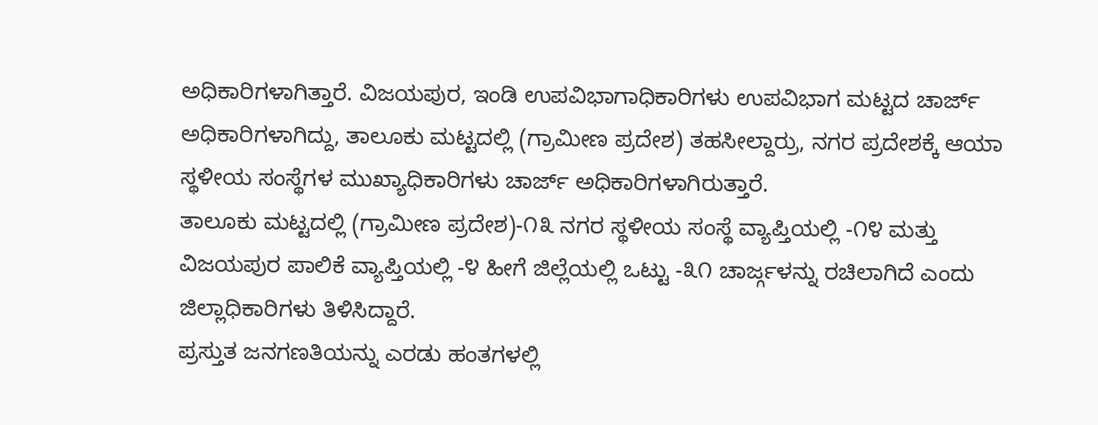ಅಧಿಕಾರಿಗಳಾಗಿತ್ತಾರೆ. ವಿಜಯಪುರ, ಇಂಡಿ ಉಪವಿಭಾಗಾಧಿಕಾರಿಗಳು ಉಪವಿಭಾಗ ಮಟ್ಟದ ಚಾರ್ಜ್ ಅಧಿಕಾರಿಗಳಾಗಿದ್ದು, ತಾಲೂಕು ಮಟ್ಟದಲ್ಲಿ (ಗ್ರಾಮೀಣ ಪ್ರದೇಶ) ತಹಸೀಲ್ದಾರ್ರು, ನಗರ ಪ್ರದೇಶಕ್ಕೆ ಆಯಾ ಸ್ಥಳೀಯ ಸಂಸ್ಥೆಗಳ ಮುಖ್ಯಾಧಿಕಾರಿಗಳು ಚಾರ್ಜ್ ಅಧಿಕಾರಿಗಳಾಗಿರುತ್ತಾರೆ.
ತಾಲೂಕು ಮಟ್ಟದಲ್ಲಿ (ಗ್ರಾಮೀಣ ಪ್ರದೇಶ)-೧೩ ನಗರ ಸ್ಥಳೀಯ ಸಂಸ್ಥೆ ವ್ಯಾಪ್ತಿಯಲ್ಲಿ -೧೪ ಮತ್ತು ವಿಜಯಪುರ ಪಾಲಿಕೆ ವ್ಯಾಪ್ತಿಯಲ್ಲಿ -೪ ಹೀಗೆ ಜಿಲ್ಲೆಯಲ್ಲಿ ಒಟ್ಟು -೩೧ ಚಾರ್ಜ್ಗಳನ್ನು ರಚಿಲಾಗಿದೆ ಎಂದು ಜಿಲ್ಲಾಧಿಕಾರಿಗಳು ತಿಳಿಸಿದ್ದಾರೆ.
ಪ್ರಸ್ತುತ ಜನಗಣತಿಯನ್ನು ಎರಡು ಹಂತಗಳಲ್ಲಿ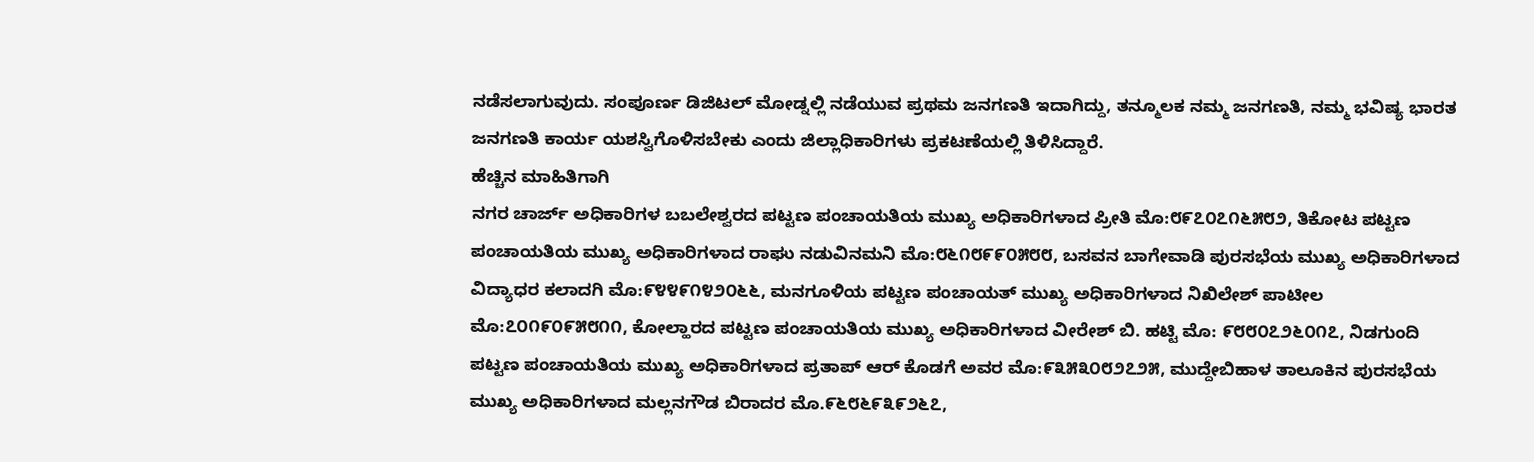ನಡೆಸಲಾಗುವುದು. ಸಂಪೂರ್ಣ ಡಿಜಿಟಲ್ ಮೋಡ್ನಲ್ಲಿ ನಡೆಯುವ ಪ್ರಥಮ ಜನಗಣತಿ ಇದಾಗಿದ್ದು, ತನ್ಮೂಲಕ ನಮ್ಮ ಜನಗಣತಿ, ನಮ್ಮ ಭವಿಷ್ಯ ಭಾರತ ಜನಗಣತಿ ಕಾರ್ಯ ಯಶಸ್ವಿಗೊಳಿಸಬೇಕು ಎಂದು ಜಿಲ್ಲಾಧಿಕಾರಿಗಳು ಪ್ರಕಟಣೆಯಲ್ಲಿ ತಿಳಿಸಿದ್ದಾರೆ.
ಹೆಚ್ಚಿನ ಮಾಹಿತಿಗಾಗಿ
ನಗರ ಚಾರ್ಜ್ ಅಧಿಕಾರಿಗಳ ಬಬಲೇಶ್ವರದ ಪಟ್ಟಣ ಪಂಚಾಯತಿಯ ಮುಖ್ಯ ಅಧಿಕಾರಿಗಳಾದ ಪ್ರೀತಿ ಮೊ:೮೯೭೦೭೧೬೫೮೨, ತಿಕೋಟ ಪಟ್ಟಣ ಪಂಚಾಯತಿಯ ಮುಖ್ಯ ಅಧಿಕಾರಿಗಳಾದ ರಾಘು ನಡುವಿನಮನಿ ಮೊ:೮೬೧೮೯೯೦೫೮೮, ಬಸವನ ಬಾಗೇವಾಡಿ ಪುರಸಭೆಯ ಮುಖ್ಯ ಅಧಿಕಾರಿಗಳಾದ ವಿದ್ಯಾಧರ ಕಲಾದಗಿ ಮೊ:೯೪೪೯೧೪೨೦೬೬, ಮನಗೂಳಿಯ ಪಟ್ಟಣ ಪಂಚಾಯತ್ ಮುಖ್ಯ ಅಧಿಕಾರಿಗಳಾದ ನಿಖಿಲೇಶ್ ಪಾಟೀಲ ಮೊ:೭೦೧೯೦೯೫೮೧೧, ಕೋಲ್ಹಾರದ ಪಟ್ಟಣ ಪಂಚಾಯತಿಯ ಮುಖ್ಯ ಅಧಿಕಾರಿಗಳಾದ ವೀರೇಶ್ ಬಿ. ಹಟ್ಟಿ ಮೊ: ೯೮೮೦೭೨೬೦೧೭, ನಿಡಗುಂದಿ ಪಟ್ಟಣ ಪಂಚಾಯತಿಯ ಮುಖ್ಯ ಅಧಿಕಾರಿಗಳಾದ ಪ್ರತಾಪ್ ಆರ್ ಕೊಡಗೆ ಅವರ ಮೊ:೯೩೫೩೦೮೨೭೨೫, ಮುದ್ದೇಬಿಹಾಳ ತಾಲೂಕಿನ ಪುರಸಭೆಯ ಮುಖ್ಯ ಅಧಿಕಾರಿಗಳಾದ ಮಲ್ಲನಗೌಡ ಬಿರಾದರ ಮೊ.೯೬೮೬೯೩೯೨೬೭,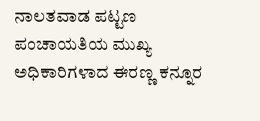ನಾಲತವಾಡ ಪಟ್ಟಣ ಪಂಚಾಯತಿಯ ಮುಖ್ಯ ಅಧಿಕಾರಿಗಳಾದ ಈರಣ್ಣ ಕನ್ನೂರ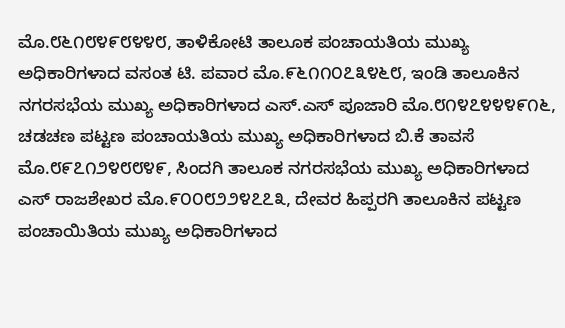ಮೊ.೮೬೧೮೪೯೮೪೪೮, ತಾಳಿಕೋಟಿ ತಾಲೂಕ ಪಂಚಾಯತಿಯ ಮುಖ್ಯ ಅಧಿಕಾರಿಗಳಾದ ವಸಂತ ಟಿ. ಪವಾರ ಮೊ.೯೬೧೧೦೭೩೪೬೮, ಇಂಡಿ ತಾಲೂಕಿನ ನಗರಸಭೆಯ ಮುಖ್ಯ ಅಧಿಕಾರಿಗಳಾದ ಎಸ್.ಎಸ್ ಪೂಜಾರಿ ಮೊ.೮೧೪೭೪೪೪೯೧೬, ಚಡಚಣ ಪಟ್ಟಣ ಪಂಚಾಯತಿಯ ಮುಖ್ಯ ಅಧಿಕಾರಿಗಳಾದ ಬಿ.ಕೆ ತಾವಸೆ ಮೊ.೮೯೭೧೨೪೮೮೪೯, ಸಿಂದಗಿ ತಾಲೂಕ ನಗರಸಭೆಯ ಮುಖ್ಯ ಅಧಿಕಾರಿಗಳಾದ ಎಸ್ ರಾಜಶೇಖರ ಮೊ.೯೦೦೮೨೨೪೭೭೩, ದೇವರ ಹಿಪ್ಪರಗಿ ತಾಲೂಕಿನ ಪಟ್ಟಣ ಪಂಚಾಯಿತಿಯ ಮುಖ್ಯ ಅಧಿಕಾರಿಗಳಾದ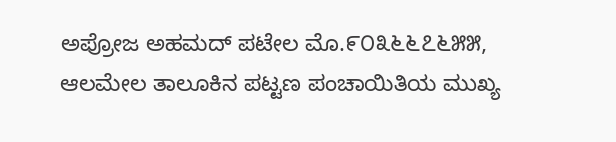ಅಪ್ರೋಜ ಅಹಮದ್ ಪಟೇಲ ಮೊ.೯೦೩೬೬೭೬೫೫, ಆಲಮೇಲ ತಾಲೂಕಿನ ಪಟ್ಟಣ ಪಂಚಾಯಿತಿಯ ಮುಖ್ಯ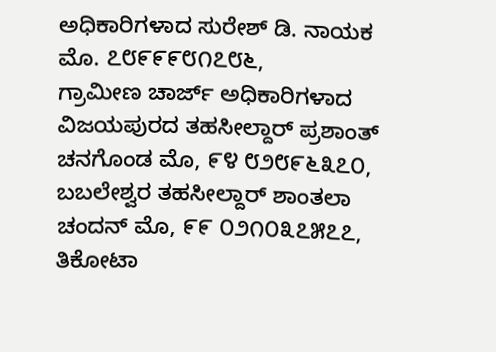ಅಧಿಕಾರಿಗಳಾದ ಸುರೇಶ್ ಡಿ. ನಾಯಕ ಮೊ. ೭೮೯೯೯೮೧೭೮೬,
ಗ್ರಾಮೀಣ ಚಾರ್ಜ್ ಅಧಿಕಾರಿಗಳಾದ ವಿಜಯಪುರದ ತಹಸೀಲ್ದಾರ್ ಪ್ರಶಾಂತ್ ಚನಗೊಂಡ ಮೊ, ೯೪ ೮೨೮೯೬೩೭೦, ಬಬಲೇಶ್ವರ ತಹಸೀಲ್ದಾರ್ ಶಾಂತಲಾ ಚಂದನ್ ಮೊ, ೯೯ ೦೨೧೦೩೭೫೭೭, ತಿಕೋಟಾ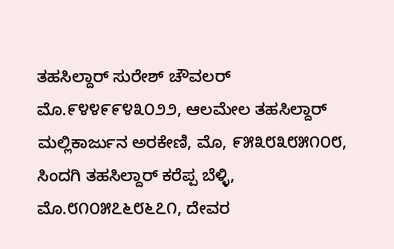ತಹಸಿಲ್ದಾರ್ ಸುರೇಶ್ ಚೌವಲರ್ ಮೊ.೯೪೪೯೯೪೩೦೨೨, ಆಲಮೇಲ ತಹಸಿಲ್ದಾರ್ ಮಲ್ಲಿಕಾರ್ಜುನ ಅರಕೇಣಿ, ಮೊ, ೯೫೩೮೩೮೫೧೦೮, ಸಿಂದಗಿ ತಹಸಿಲ್ದಾರ್ ಕರೆಪ್ಪ ಬೆಳ್ಳಿ, ಮೊ.೮೧೦೫೭೬೮೬೭೧, ದೇವರ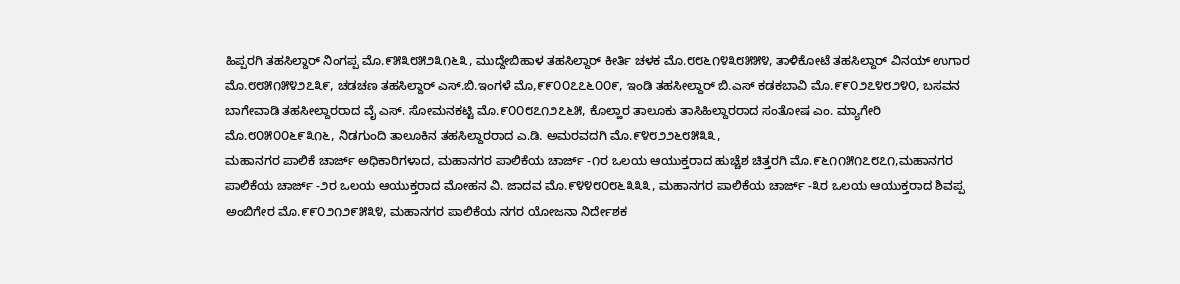ಹಿಪ್ಪರಗಿ ತಹಸಿಲ್ದಾರ್ ನಿಂಗಪ್ಪ ಮೊ.೯೫೩೮೫೨೩೧೬೩, ಮುದ್ದೇಬಿಹಾಳ ತಹಸಿಲ್ದಾರ್ ಕೀರ್ತಿ ಚಳಕ ಮೊ.೮೮೬೧೪೩೮೫೫೪, ತಾಳಿಕೋಟೆ ತಹಸಿಲ್ದಾರ್ ವಿನಯ್ ಉಗಾರ ಮೊ.೮೮೫೧೫೪೨೭೩೯, ಚಡಚಣ ತಹಸಿಲ್ದಾರ್ ಎಸ್.ಬಿ.ಇಂಗಳೆ ಮೊ,೯೯೦೦೭೭೬೦೦೯, ಇಂಡಿ ತಹಸೀಲ್ದಾರ್ ಬಿ.ಎಸ್ ಕಡಕಬಾವಿ ಮೊ.೯೯೦೨೭೪೮೨೪೦, ಬಸವನ ಬಾಗೇವಾಡಿ ತಹಸೀಲ್ದಾರರಾದ ವೈ ಎಸ್. ಸೋಮನಕಟ್ಟಿ ಮೊ.೯೦೦೮೭೧೨೭೬೫, ಕೊಲ್ಹಾರ ತಾಲೂಕು ತಾಸಿಹಿಲ್ದಾರರಾದ ಸಂತೋಷ ಎಂ. ಮ್ಯಾಗೇರಿ ಮೊ.೮೦೫೦೦೬೯೩೧೬, ನಿಡಗುಂದಿ ತಾಲೂಕಿನ ತಹಸಿಲ್ದಾರರಾದ ಎ.ಡಿ. ಅಮರವದಗಿ ಮೊ.೯೪೮೨೨೬೮೫೩೩,
ಮಹಾನಗರ ಪಾಲಿಕೆ ಚಾರ್ಜ್ ಅಧಿಕಾರಿಗಳಾದ, ಮಹಾನಗರ ಪಾಲಿಕೆಯ ಚಾರ್ಜ್ -೧ರ ಒಲಯ ಆಯುಕ್ತರಾದ ಹುಚ್ಚೆಶ ಚಿತ್ತರಗಿ ಮೊ.೯೬೧೧೫೧೭೮೭೧,ಮಹಾನಗರ ಪಾಲಿಕೆಯ ಚಾರ್ಜ್ -೨ರ ಒಲಯ ಆಯುಕ್ತರಾದ ಮೋಹನ ವಿ. ಜಾದವ ಮೊ.೯೪೪೮೦೮೬೩೩೩, ಮಹಾನಗರ ಪಾಲಿಕೆಯ ಚಾರ್ಜ್ -೩ರ ಒಲಯ ಆಯುಕ್ತರಾದ ಶಿವಪ್ಪ ಅಂಬಿಗೇರ ಮೊ.೯೯೦೨೧೨೯೫೩೪, ಮಹಾನಗರ ಪಾಲಿಕೆಯ ನಗರ ಯೋಜನಾ ನಿರ್ದೇಶಕ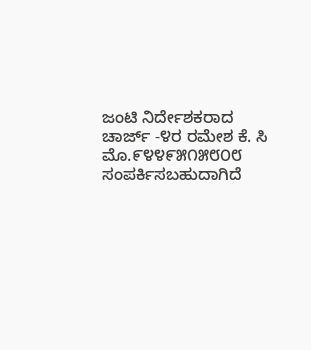ಜಂಟಿ ನಿರ್ದೇಶಕರಾದ ಚಾರ್ಜ್ -೪ರ ರಮೇಶ ಕೆ. ಸಿ ಮೊ.೯೪೪೯೫೧೫೮೦೮ ಸಂಪರ್ಕಿಸಬಹುದಾಗಿದೆ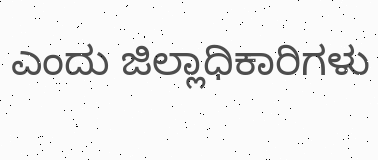ಎಂದು ಜಿಲ್ಲಾಧಿಕಾರಿಗಳು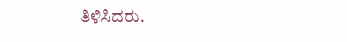ತಿಳಿಸಿದರು.